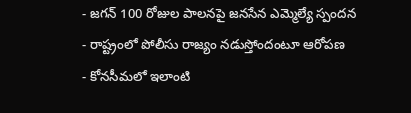- జగన్ 100 రోజుల పాలనపై జనసేన ఎమ్మెల్యే స్పందన
- రాష్ట్రంలో పోలీసు రాజ్యం నడుస్తోందంటూ ఆరోపణ
- కోనసీమలో ఇలాంటి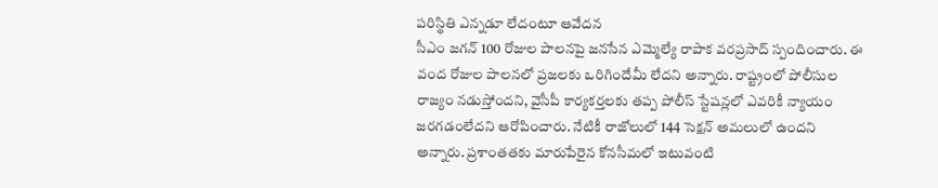పరిస్థితి ఎన్నడూ లేదంటూ ఆవేదన
సీఎం జగన్ 100 రోజుల పాలనపై జనసేన ఎమ్మెల్యే రాపాక వరప్రసాద్ స్పందించారు. ఈ వంద రోజుల పాలనలో ప్రజలకు ఒరిగిందేమీ లేదని అన్నారు. రాష్ట్రంలో పోలీసుల రాజ్యం నడుస్తోందని, వైసీపీ కార్యకర్తలకు తప్ప పోలీస్ స్టేషన్లలో ఎవరికీ న్యాయం జరగడంలేదని ఆరోపించారు. నేటికీ రాజోలులో 144 సెక్షన్ అమలులో ఉందని అన్నారు. ప్రశాంతతకు మారుపేరైన కోనసీమలో ఇటువంటి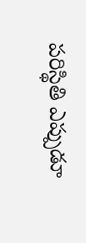పరిస్థితి ఎప్పుడూ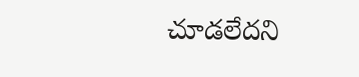చూడలేదని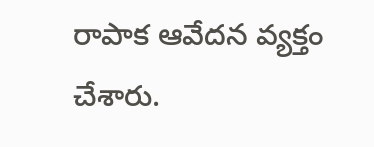రాపాక ఆవేదన వ్యక్తం చేశారు.